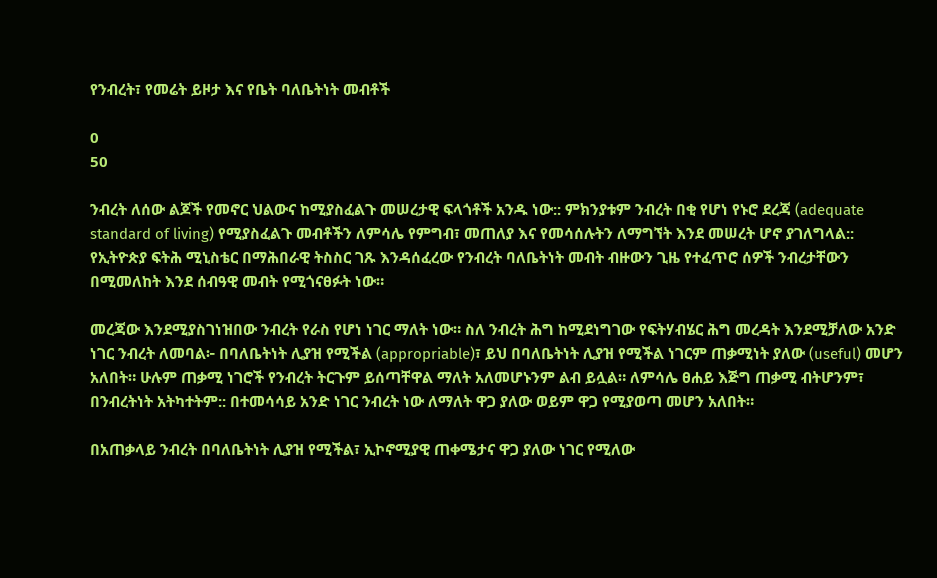የንብረት፣ የመሬት ይዞታ እና የቤት ባለቤትነት መብቶች

0
50

ንብረት ለሰው ልጆች የመኖር ህልውና ከሚያስፈልጉ መሠረታዊ ፍላጎቶች አንዱ ነው:: ምክንያቱም ንብረት በቂ የሆነ የኑሮ ደረጃ (adequate standard of living) የሚያስፈልጉ መብቶችን ለምሳሌ የምግብ፣ መጠለያ እና የመሳሰሉትን ለማግኘት እንደ መሠረት ሆኖ ያገለግላል:: የኢትዮጵያ ፍትሕ ሚኒስቴር በማሕበራዊ ትስስር ገጹ እንዳሰፈረው የንብረት ባለቤትነት መብት ብዙውን ጊዜ የተፈጥሮ ሰዎች ንብረታቸውን በሚመለከት እንደ ሰብዓዊ መብት የሚጎናፀፉት ነው።

መረጃው እንደሚያስገነዝበው ንብረት የራስ የሆነ ነገር ማለት ነው። ስለ ንብረት ሕግ ከሚደነግገው የፍትሃብሄር ሕግ መረዳት እንደሚቻለው አንድ ነገር ንብረት ለመባል፦ በባለቤትነት ሊያዝ የሚችል (appropriable)፣ ይህ በባለቤትነት ሊያዝ የሚችል ነገርም ጠቃሚነት ያለው (useful) መሆን አለበት። ሁሉም ጠቃሚ ነገሮች የንብረት ትርጉም ይሰጣቸዋል ማለት አለመሆኑንም ልብ ይሏል። ለምሳሌ ፀሐይ እጅግ ጠቃሚ ብትሆንም፣ በንብረትነት አትካተትም:: በተመሳሳይ አንድ ነገር ንብረት ነው ለማለት ዋጋ ያለው ወይም ዋጋ የሚያወጣ መሆን አለበት።

በአጠቃላይ ንብረት በባለቤትነት ሊያዝ የሚችል፣ ኢኮኖሚያዊ ጠቀሜታና ዋጋ ያለው ነገር የሚለው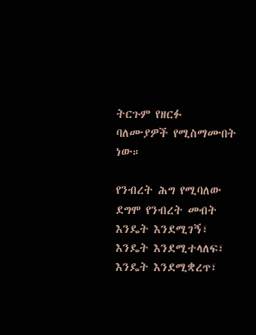ትርጉም የዘርፉ ባለሙያዎች የሚስማሙበት ነው።

የንብረት ሕግ የሚባለው ደግሞ የንብረት መብት እንዴት እንደሚገኝ፣ እንዴት እንደሚተላለፍ፣ እንዴት እንደሚቋረጥ፣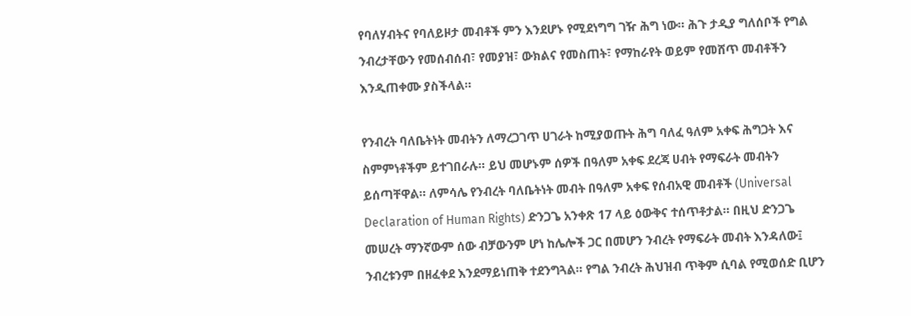የባለሃብትና የባለይዞታ መብቶች ምን እንደሆኑ የሚደነግግ ገዥ ሕግ ነው። ሕጉ ታዲያ ግለሰቦች የግል ንብረታቸውን የመሰብሰብ፣ የመያዝ፣ ውክልና የመስጠት፣ የማከራየት ወይም የመሸጥ መብቶችን እንዲጠቀሙ ያስችላል።

የንብረት ባለቤትነት መብትን ለማረጋገጥ ሀገራት ከሚያወጡት ሕግ ባለፈ ዓለም አቀፍ ሕግጋት እና ስምምነቶችም ይተገበራሉ። ይህ መሆኑም ሰዎች በዓለም አቀፍ ደረጃ ሀብት የማፍራት መብትን ይሰጣቸዋል። ለምሳሌ የንብረት ባለቤትነት መብት በዓለም አቀፍ የሰብአዊ መብቶች (Universal Declaration of Human Rights) ድንጋጌ አንቀጽ 17 ላይ ዕውቅና ተሰጥቶታል። በዚህ ድንጋጌ መሠረት ማንኛውም ሰው ብቻውንም ሆነ ከሌሎች ጋር በመሆን ንብረት የማፍራት መብት እንዳለው፤ ንብረቱንም በዘፈቀደ እንደማይነጠቅ ተደንግጓል። የግል ንብረት ሕህዝብ ጥቅም ሲባል የሚወሰድ ቢሆን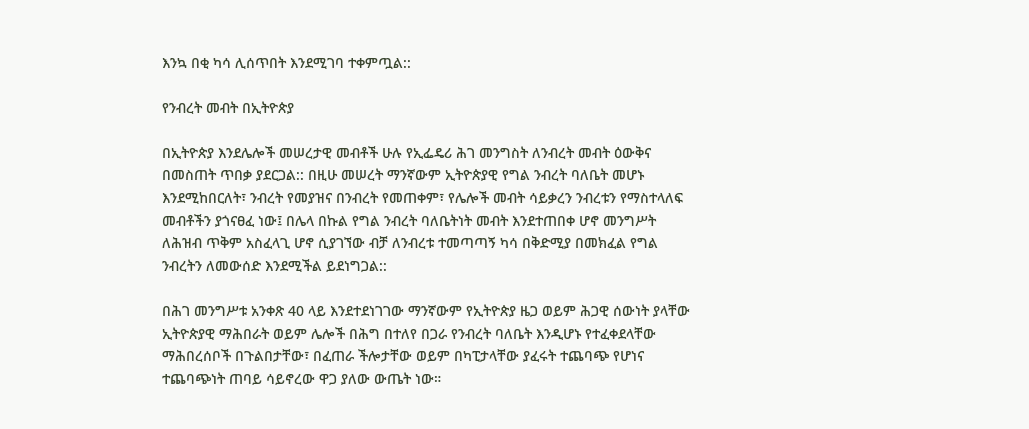እንኳ በቂ ካሳ ሊሰጥበት እንደሚገባ ተቀምጧል::

የንብረት መብት በኢትዮጵያ

በኢትዮጵያ እንደሌሎች መሠረታዊ መብቶች ሁሉ የኢፌዴሪ ሕገ መንግስት ለንብረት መብት ዕውቅና በመስጠት ጥበቃ ያደርጋል:: በዚሁ መሠረት ማንኛውም ኢትዮጵያዊ የግል ንብረት ባለቤት መሆኑ እንደሚከበርለት፣ ንብረት የመያዝና በንብረት የመጠቀም፣ የሌሎች መብት ሳይቃረን ንብረቱን የማስተላለፍ መብቶችን ያጎናፀፈ ነው፤ በሌላ በኩል የግል ንብረት ባለቤትነት መብት እንደተጠበቀ ሆኖ መንግሥት ለሕዝብ ጥቅም አስፈላጊ ሆኖ ሲያገኘው ብቻ ለንብረቱ ተመጣጣኝ ካሳ በቅድሚያ በመክፈል የግል ንብረትን ለመውሰድ እንደሚችል ይደነግጋል::

በሕገ መንግሥቱ አንቀጽ 40 ላይ እንደተደነገገው ማንኛውም የኢትዮጵያ ዜጋ ወይም ሕጋዊ ሰውነት ያላቸው ኢትዮጵያዊ ማሕበራት ወይም ሌሎች በሕግ በተለየ በጋራ የንብረት ባለቤት እንዲሆኑ የተፈቀደላቸው ማሕበረሰቦች በጉልበታቸው፣ በፈጠራ ችሎታቸው ወይም በካፒታላቸው ያፈሩት ተጨባጭ የሆነና ተጨባጭነት ጠባይ ሳይኖረው ዋጋ ያለው ውጤት ነው።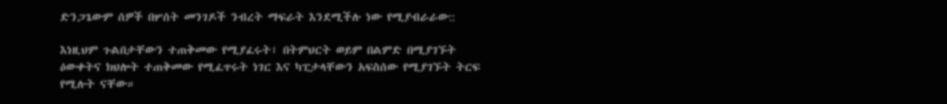ድንጋጌውም ሰዎች በሦሰት መንገዶች ንብረት ማፍራት እንደሚችሉ ነው የሚያብራራው::

እነዚህም ጉልበታቸውን ተጠቅመው የሚያፈሩት፣ በትምህርት ወይም በልምድ በሚያገኙት ዕውቀትና ክህሎት ተጠቅመው የሚፈጥሩት ነገር እና ካፒታላቸውን አፍስሰው የሚያገኙት ትርፍ የሚሉት ናቸው።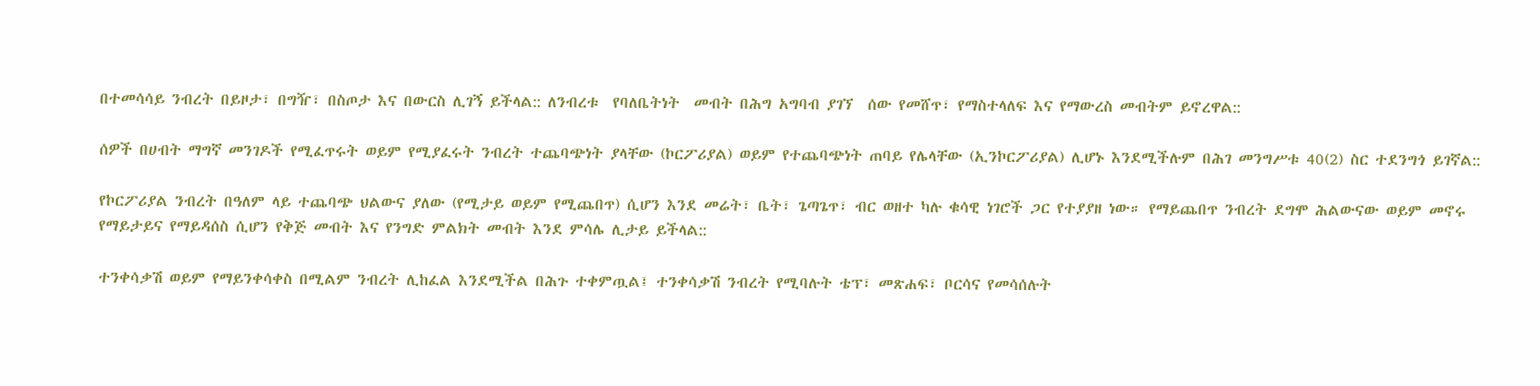በተመሳሳይ ንብረት በይዞታ፣ በግዥ፣ በስጦታ እና በውርስ ሊገኝ ይችላል:: ለንብረቱ  የባለቤትነት  መብት በሕግ አግባብ ያገኘ  ሰው የመሸጥ፣ የማስተላለፍ እና የማውረስ መብትም ይኖረዋል::

ሰዎች በሀብት ማግኛ መንገዶች የሚፈጥሩት ወይም የሚያፈሩት ንብረት ተጨባጭነት ያላቸው (ኮርፖሪያል) ወይም የተጨባጭነት ጠባይ የሌላቸው (ኢንኮርፖሪያል) ሊሆኑ እንደሚችሉም በሕገ መንግሥቱ 40(2) ስር ተደንግጎ ይገኛል::

የኮርፖሪያል ንብረት በዓለም ላይ ተጨባጭ ህልውና ያለው (የሚታይ ወይም የሚጨበጥ) ሲሆን እንደ መሬት፣ ቤት፣ ጌጣጌጥ፣ ብር ወዘተ ካሉ ቁሳዊ ነገሮች ጋር የተያያዘ ነው። የማይጨበጥ ንብረት ደግሞ ሕልውናው ወይም መኖሩ የማይታይና የማይዳሰስ ሲሆን የቅጅ መብት እና የንግድ ምልክት መብት እንደ ምሳሌ ሊታይ ይችላል::

ተንቀሳቃሽ ወይም የማይንቀሳቀስ በሚልም ንብረት ሊከፈል እንደሚችል በሕጉ ተቀምጧል፤ ተንቀሳቃሽ ንብረት የሚባሉት ቴፕ፣ መጽሐፍ፣ ቦርሳና የመሳሰሉት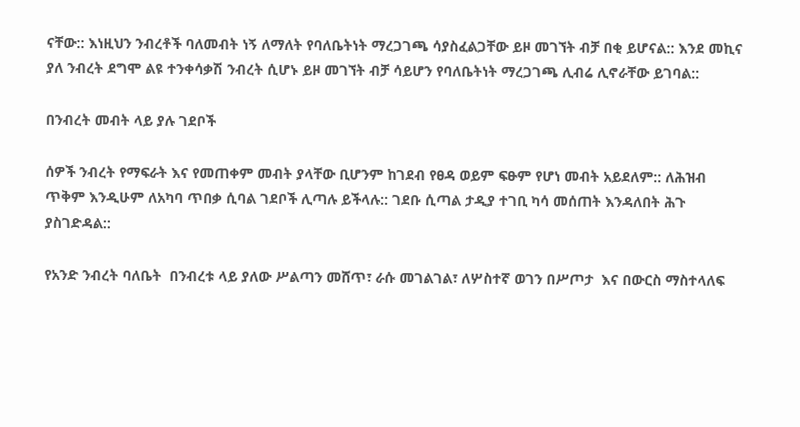ናቸው:: እነዚህን ንብረቶች ባለመብት ነኝ ለማለት የባለቤትነት ማረጋገጫ ሳያስፈልጋቸው ይዞ መገኘት ብቻ በቂ ይሆናል:: እንደ መኪና  ያለ ንብረት ደግሞ ልዩ ተንቀሳቃሽ ንብረት ሲሆኑ ይዞ መገኘት ብቻ ሳይሆን የባለቤትነት ማረጋገጫ ሊብሬ ሊኖራቸው ይገባል::

በንብረት መብት ላይ ያሉ ገደቦች

ሰዎች ንብረት የማፍራት እና የመጠቀም መብት ያላቸው ቢሆንም ከገደብ የፀዳ ወይም ፍፁም የሆነ መብት አይደለም:: ለሕዝብ ጥቅም እንዲሁም ለአካባ ጥበቃ ሲባል ገደቦች ሊጣሉ ይችላሉ:: ገደቡ ሲጣል ታዲያ ተገቢ ካሳ መሰጠት እንዳለበት ሕጉ ያስገድዳል::

የአንድ ንብረት ባለቤት  በንብረቱ ላይ ያለው ሥልጣን መሸጥ፣ ራሱ መገልገል፣ ለሦስተኛ ወገን በሥጦታ  እና በውርስ ማስተላለፍ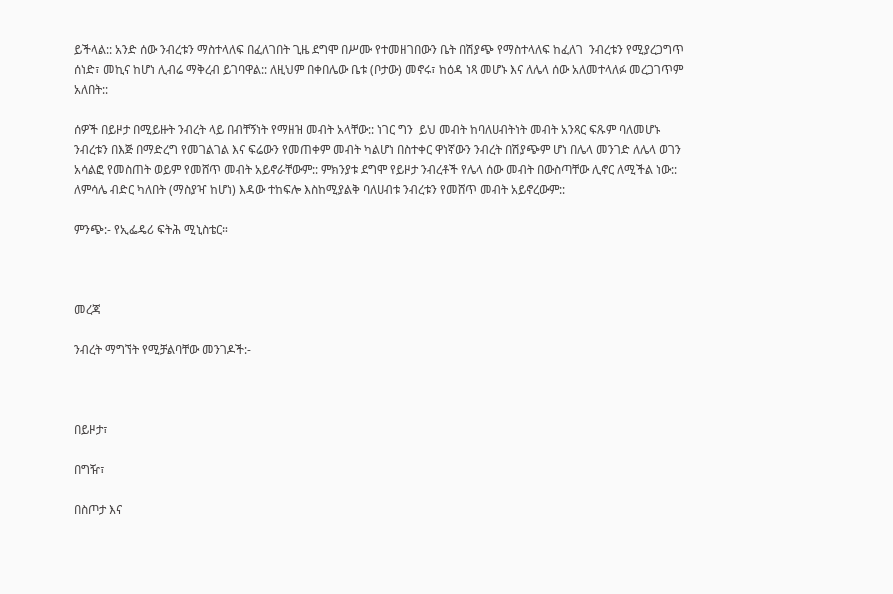ይችላል:: አንድ ሰው ንብረቱን ማስተላለፍ በፈለገበት ጊዜ ደግሞ በሥሙ የተመዘገበውን ቤት በሽያጭ የማስተላለፍ ከፈለገ  ንብረቱን የሚያረጋግጥ ሰነድ፣ መኪና ከሆነ ሊብሬ ማቅረብ ይገባዋል:: ለዚህም በቀበሌው ቤቱ (ቦታው) መኖሩ፣ ከዕዳ ነጻ መሆኑ እና ለሌላ ሰው አለመተላለፉ መረጋገጥም አለበት::

ሰዎች በይዞታ በሚይዙት ንብረት ላይ በብቸኝነት የማዘዝ መብት አላቸው:: ነገር ግን  ይህ መብት ከባለሀብትነት መብት አንጻር ፍጹም ባለመሆኑ ንብረቱን በእጅ በማድረግ የመገልገል እና ፍሬውን የመጠቀም መብት ካልሆነ በስተቀር ዋነኛውን ንብረት በሽያጭም ሆነ በሌላ መንገድ ለሌላ ወገን አሳልፎ የመስጠት ወይም የመሸጥ መብት አይኖራቸውም:: ምክንያቱ ደግሞ የይዞታ ንብረቶች የሌላ ሰው መብት በውስጣቸው ሊኖር ለሚችል ነው:: ለምሳሌ ብድር ካለበት (ማስያዣ ከሆነ) እዳው ተከፍሎ እስከሚያልቅ ባለሀብቱ ንብረቱን የመሸጥ መብት አይኖረውም::

ምንጭ:- የኢፌዴሪ ፍትሕ ሚኒስቴር።



መረጃ

ንብረት ማግኘት የሚቻልባቸው መንገዶች:-



በይዞታ፣

በግዥ፣

በስጦታ እና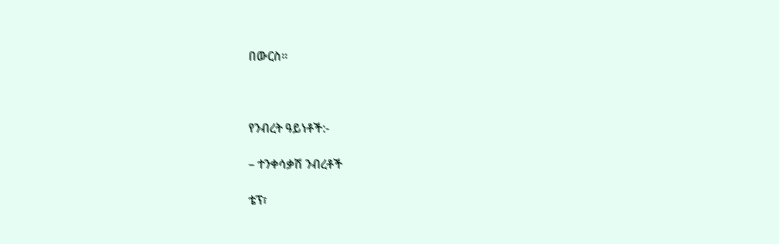በውርስ፡፡



የንብረት ዓይነቶች:-

– ተንቀሳቃሽ ንብረቶች

ቴፕ፣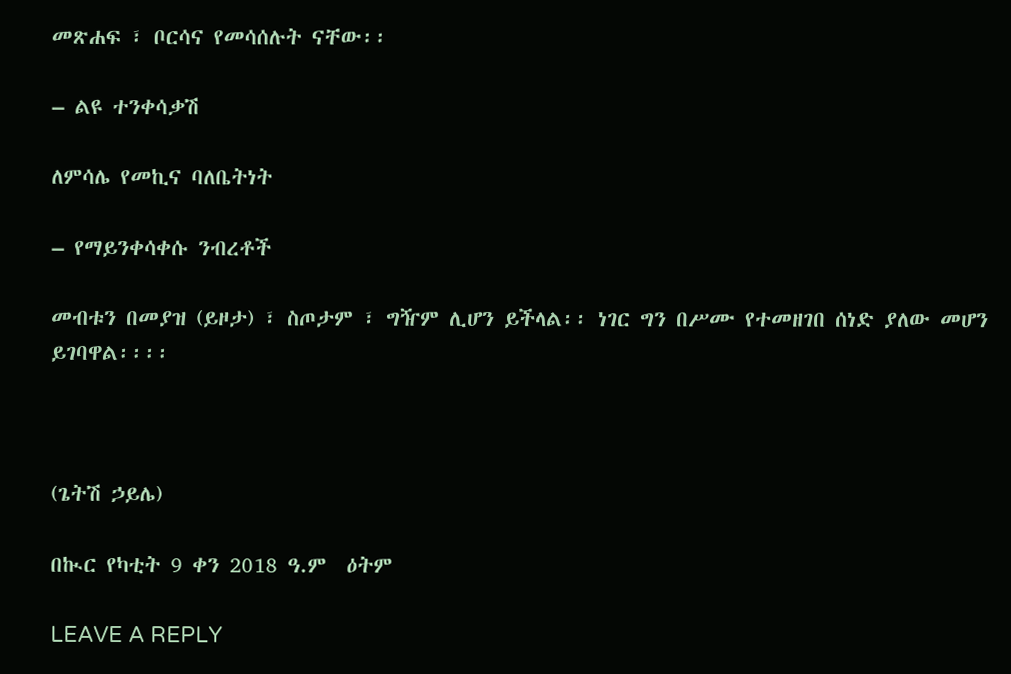መጽሐፍ ፣ ቦርሳና የመሳሰሉት ናቸው፡፡

– ልዩ ተንቀሳቃሽ

ለምሳሌ የመኪና ባለቤትነት

– የማይንቀሳቀሱ ንብረቶች

መብቱን በመያዝ (ይዞታ) ፣ ስጦታም ፣ ግዥም ሊሆን ይችላል፡፡ ነገር ግን በሥሙ የተመዘገበ ሰነድ ያለው መሆን ይገባዋል፡፡፡፡



(ጌትሽ ኃይሌ)

በኲር የካቲት 9 ቀን 2018 ዓ.ም  ዕትም

LEAVE A REPLY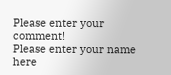Please enter your comment!
Please enter your name here